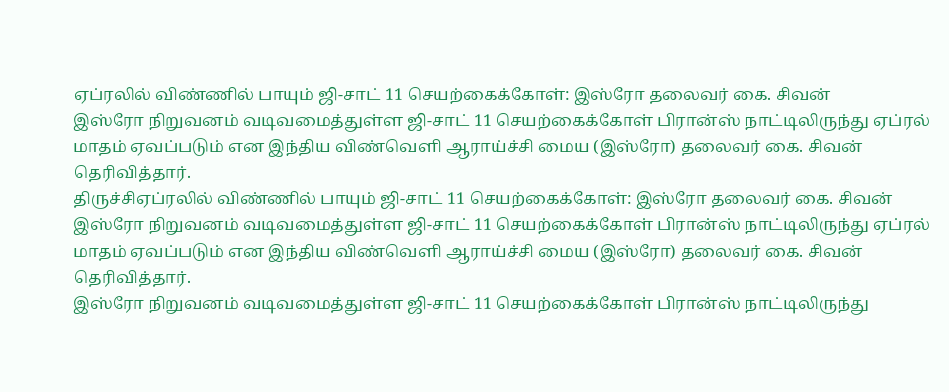ஏப்ரலில் விண்ணில் பாயும் ஜி-சாட் 11 செயற்கைக்கோள்: இஸ்ரோ தலைவர் கை. சிவன்
இஸ்ரோ நிறுவனம் வடிவமைத்துள்ள ஜி-சாட் 11 செயற்கைக்கோள் பிரான்ஸ் நாட்டிலிருந்து ஏப்ரல் மாதம் ஏவப்படும் என இந்திய விண்வெளி ஆராய்ச்சி மைய (இஸ்ரோ) தலைவர் கை. சிவன் தெரிவித்தார்.
திருச்சிஏப்ரலில் விண்ணில் பாயும் ஜி-சாட் 11 செயற்கைக்கோள்: இஸ்ரோ தலைவர் கை. சிவன்
இஸ்ரோ நிறுவனம் வடிவமைத்துள்ள ஜி-சாட் 11 செயற்கைக்கோள் பிரான்ஸ் நாட்டிலிருந்து ஏப்ரல் மாதம் ஏவப்படும் என இந்திய விண்வெளி ஆராய்ச்சி மைய (இஸ்ரோ) தலைவர் கை. சிவன் தெரிவித்தார்.
இஸ்ரோ நிறுவனம் வடிவமைத்துள்ள ஜி-சாட் 11 செயற்கைக்கோள் பிரான்ஸ் நாட்டிலிருந்து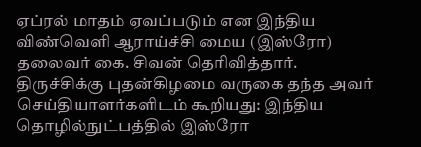ஏப்ரல் மாதம் ஏவப்படும் என இந்திய விண்வெளி ஆராய்ச்சி மைய (இஸ்ரோ) தலைவர் கை. சிவன் தெரிவித்தார்.
திருச்சிக்கு புதன்கிழமை வருகை தந்த அவர் செய்தியாளர்களிடம் கூறியது: இந்திய தொழில்நுட்பத்தில் இஸ்ரோ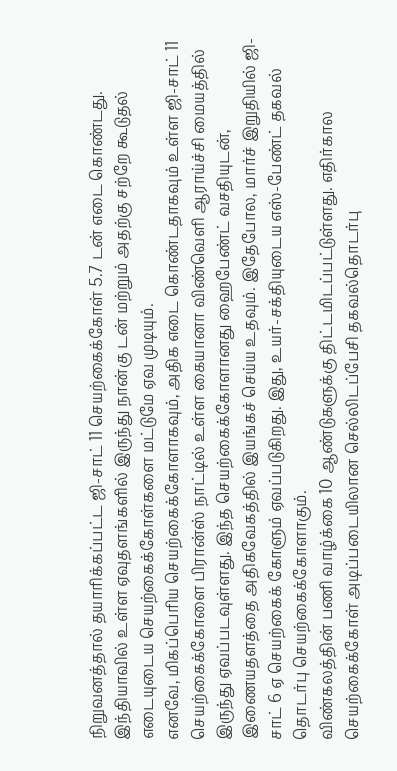நிறுவனத்தால் தயாரிக்கப்பட்ட ஜி-சாட் 11 செயற்கைக்கோள் 5.7 டன் எடை கொண்டது. இந்தியாவில் உள்ள ஏவுதளங்களில் இருந்து நான்கு டன் மற்றும் அதற்கு சற்றே கூடுதல் எடையுடைய செயற்கைக்கோள்களை மட்டுமே ஏவ முடியும்.
எனவே, மிகப்பெரிய செயற்கைக்கோளாகவும், அதிக எடை கொண்டதாகவும் உள்ள ஜி-சாட் 11 செயற்கைக்கோளை பிரான்ஸ் நாட்டில் உள்ள கையானா விண்வெளி ஆராய்ச்சி மையத்தில் இருந்து ஏவப்படவுள்ளது. இந்த செயற்கைக்கோளானது ஹைபேண்ட் வசதியுடன், இணையதளத்தை அதிகவேகத்தில் இயங்கச் செய்ய உதவும். இதேபோல, மார்ச் இறுதியில் ஜி-சாட் 6 ஏ செயற்கைக் கோளும் ஏவப்படுகிறது. இது, உயர்-சக்தியுடைய எஸ்-பேண்ட் தகவல் தொடர்பு செயற்கைக்கோளாகும்.
விண்கலத்தின் பணி வாழ்க்கை 10 ஆண்டுகளுக்கு திட்டமிடப்பட்டுள்ளது. எதிர்கால செயற்கைக்கோள் அடிப்படையிலான செல்லிடப்பேசி தகவல்தொடர்பு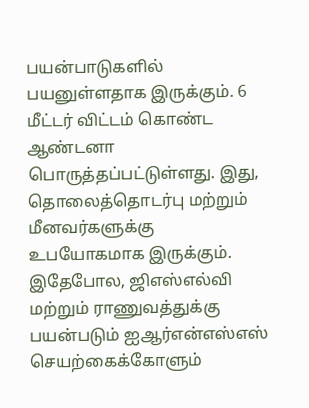பயன்பாடுகளில் பயனுள்ளதாக இருக்கும். 6 மீட்டர் விட்டம் கொண்ட ஆண்டனா பொருத்தப்பட்டுள்ளது. இது, தொலைத்தொடர்பு மற்றும் மீனவர்களுக்கு உபயோகமாக இருக்கும்.
இதேபோல, ஜிஎஸ்எல்வி மற்றும் ராணுவத்துக்கு பயன்படும் ஐஆர்என்எஸ்எஸ் செயற்கைக்கோளும்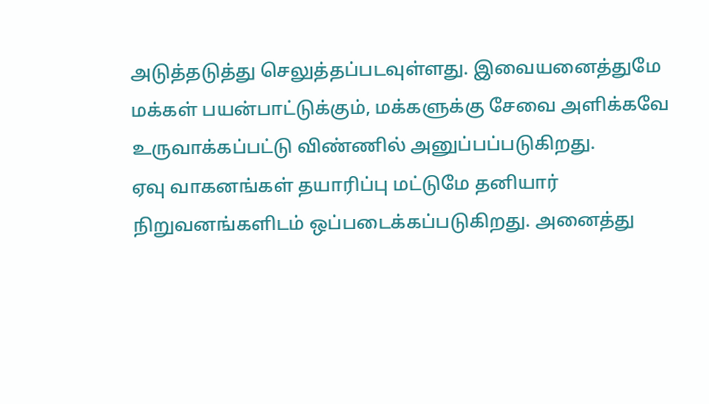அடுத்தடுத்து செலுத்தப்படவுள்ளது. இவையனைத்துமே மக்கள் பயன்பாட்டுக்கும், மக்களுக்கு சேவை அளிக்கவே உருவாக்கப்பட்டு விண்ணில் அனுப்பப்படுகிறது.
ஏவு வாகனங்கள் தயாரிப்பு மட்டுமே தனியார் நிறுவனங்களிடம் ஒப்படைக்கப்படுகிறது. அனைத்து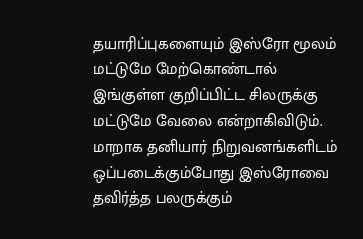தயாரிப்புகளையும் இஸ்ரோ மூலம் மட்டுமே மேற்கொண்டால் இங்குள்ள குறிப்பிட்ட சிலருக்கு மட்டுமே வேலை என்றாகிவிடும்.
மாறாக தனியார் நிறுவனங்களிடம் ஒப்படைக்கும்போது இஸ்ரோவை தவிர்த்த பலருக்கும்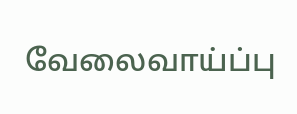வேலைவாய்ப்பு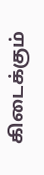கிடைக்கும்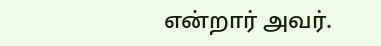என்றார் அவர்.